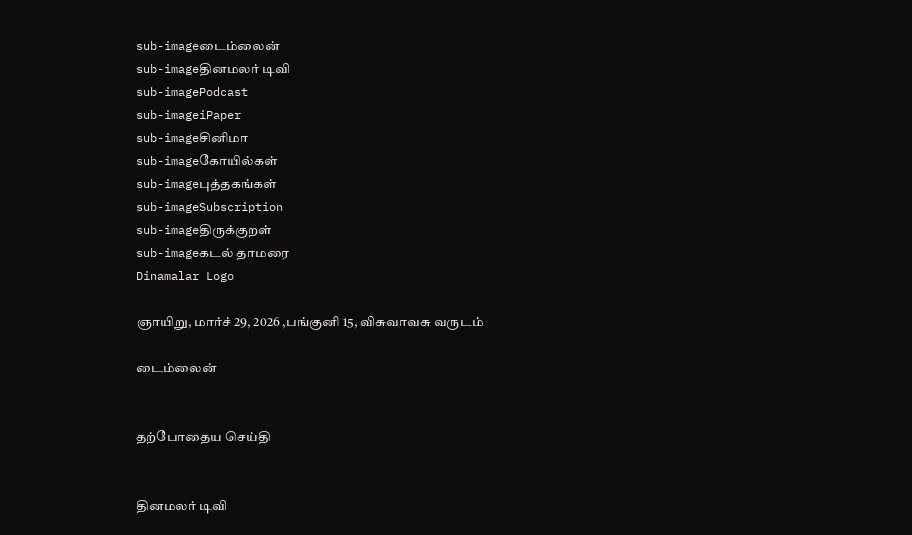sub-imageடைம்லைன்
sub-imageதினமலர் டிவி
sub-imagePodcast
sub-imageiPaper
sub-imageசினிமா
sub-imageகோயில்கள்
sub-imageபுத்தகங்கள்
sub-imageSubscription
sub-imageதிருக்குறள்
sub-imageகடல் தாமரை
Dinamalar Logo

ஞாயிறு, மார்ச் 29, 2026 ,பங்குனி 15, விசுவாவசு வருடம்

டைம்லைன்


தற்போதைய செய்தி


தினமலர் டிவி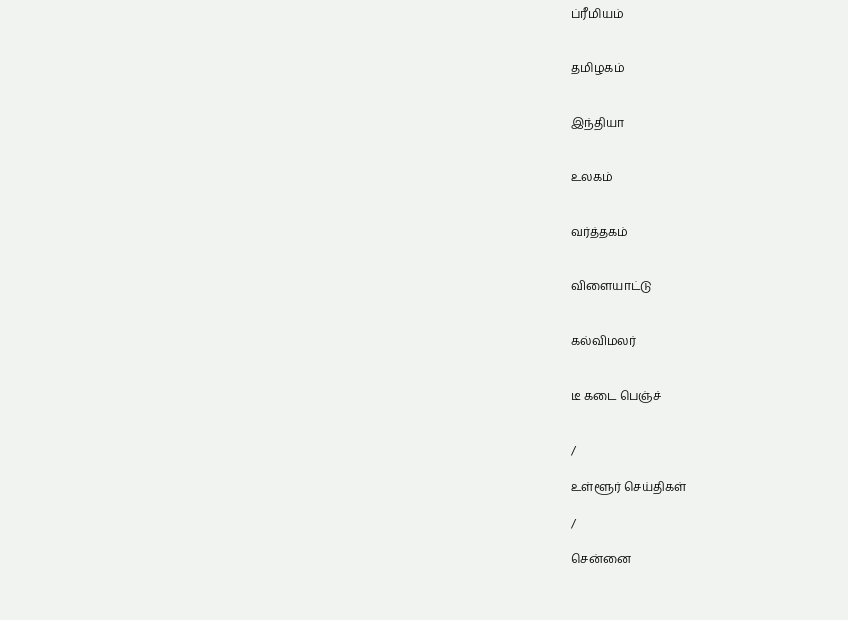ப்ரீமியம்


தமிழகம்


இந்தியா


உலகம்


வர்த்தகம்


விளையாட்டு


கல்விமலர்


டீ கடை பெஞ்ச்


/

உள்ளூர் செய்திகள்

/

சென்னை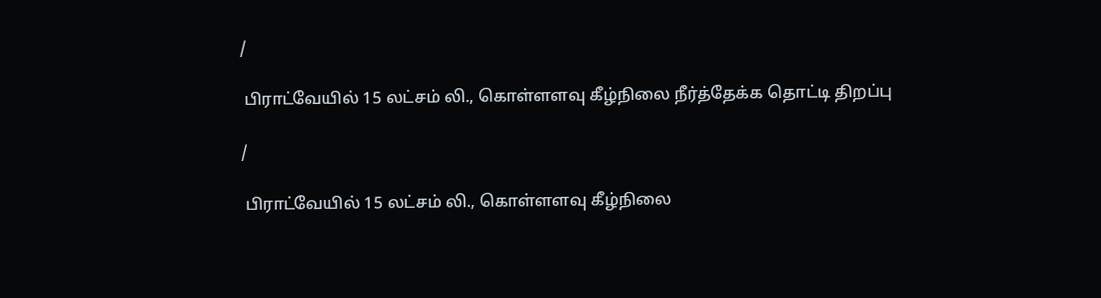/

 பிராட்வேயில் 15 லட்சம் லி., கொள்ளளவு கீழ்நிலை நீர்த்தேக்க தொட்டி திறப்பு

/

 பிராட்வேயில் 15 லட்சம் லி., கொள்ளளவு கீழ்நிலை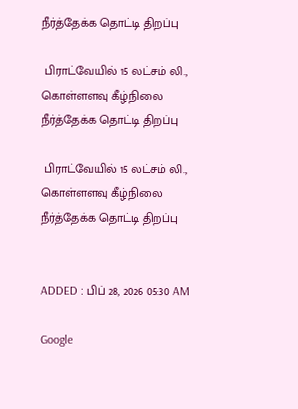நீர்த்தேக்க தொட்டி திறப்பு

 பிராட்வேயில் 15 லட்சம் லி., கொள்ளளவு கீழ்நிலை நீர்த்தேக்க தொட்டி திறப்பு

 பிராட்வேயில் 15 லட்சம் லி., கொள்ளளவு கீழ்நிலை நீர்த்தேக்க தொட்டி திறப்பு


ADDED : பிப் 28, 2026 05:30 AM

Google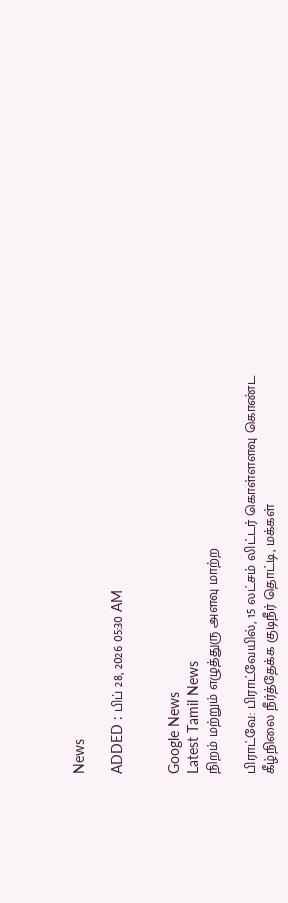News

ADDED : பிப் 28, 2026 05:30 AM


Google News
Latest Tamil News
நிறம் மற்றும் எழுத்துரு அளவு மாற்ற

பிராட்வே: பிராட்வேயில், 15 லட்சம் லிட்டர் கொள்ளளவு கொண்ட கீழ்நிலை நீர்த்தேக்க குடிநீர் தொட்டி, மக்கள்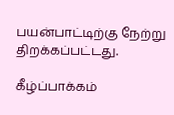பயன்பாட்டிற்கு நேற்று திறக்கப்பட்டது.

கீழ்ப்பாக்கம்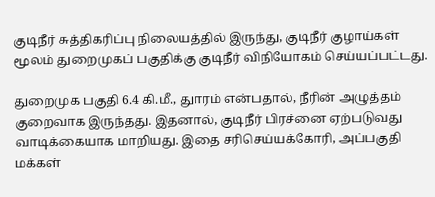குடிநீர் சுத்திகரிப்பு நிலையத்தில் இருந்து, குடிநீர் குழாய்கள் மூலம் துறைமுகப் பகுதிக்கு குடிநீர் விநியோகம் செய்யப்பட்டது.

துறைமுக பகுதி 6.4 கி.மீ., துாரம் என்பதால், நீரின் அழுத்தம் குறைவாக இருந்தது. இதனால், குடிநீர் பிரச்னை ஏற்படுவது வாடிக்கையாக மாறியது. இதை சரிசெய்யக்கோரி, அப்பகுதி மக்கள்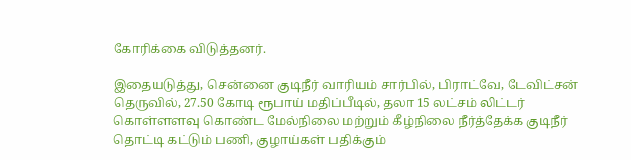கோரிக்கை விடுத்தனர்.

இதையடுத்து, சென்னை குடிநீர் வாரியம் சார்பில், பிராட்வே, டேவிட்சன் தெருவில், 27.50 கோடி ரூபாய் மதிப்பீடில், தலா 15 லட்சம் லிட்டர் கொள்ளளவு கொண்ட மேல்நிலை மற்றும் கீழ்நிலை நீர்த்தேக்க குடிநீர் தொட்டி கட்டும் பணி, குழாய்கள் பதிக்கும்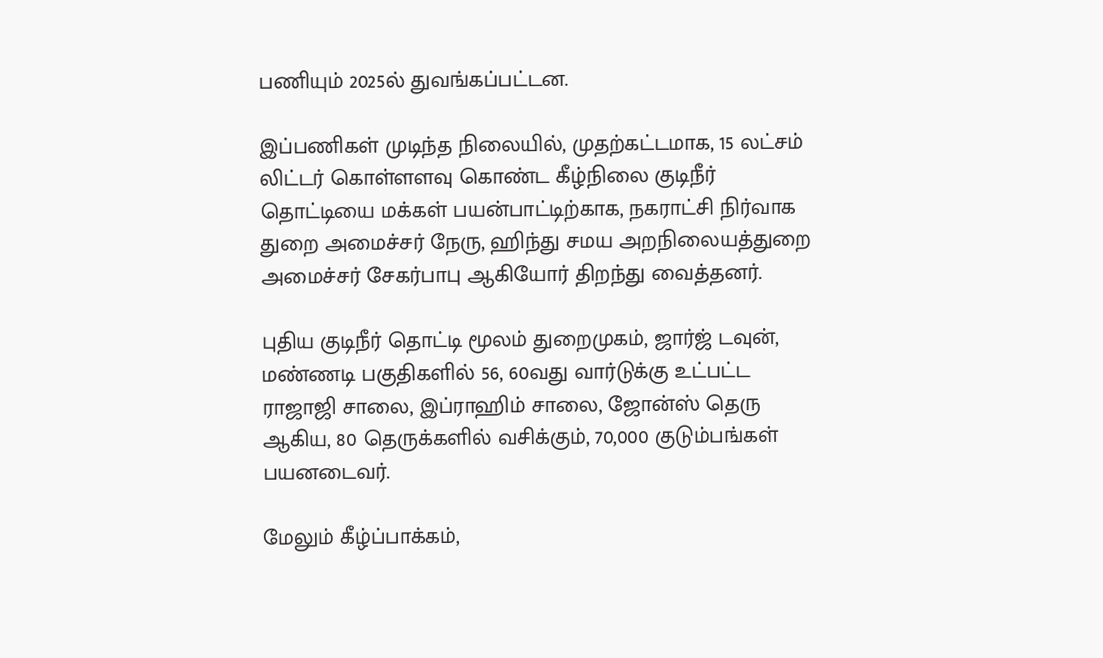பணியும் 2025ல் துவங்கப்பட்டன.

இப்பணிகள் முடிந்த நிலையில், முதற்கட்டமாக, 15 லட்சம் லிட்டர் கொள்ளளவு கொண்ட கீழ்நிலை குடிநீர் தொட்டியை மக்கள் பயன்பாட்டிற்காக, நகராட்சி நிர்வாக துறை அமைச்சர் நேரு, ஹிந்து சமய அறநிலையத்துறை அமைச்சர் சேகர்பாபு ஆகியோர் திறந்து வைத்தனர்.

புதிய குடிநீர் தொட்டி மூலம் துறைமுகம், ஜார்ஜ் டவுன், மண்ணடி பகுதிகளில் 56, 60வது வார்டுக்கு உட்பட்ட ராஜாஜி சாலை, இப்ராஹிம் சாலை, ஜோன்ஸ் தெரு ஆகிய, 80 தெருக்களில் வசிக்கும், 70,000 குடும்பங்கள் பயனடைவர்.

மேலும் கீழ்ப்பாக்கம்,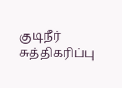குடிநீர் சுத்திகரிப்பு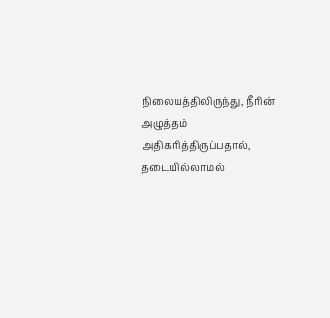நிலையத்திலிருந்து, நீரின் அழுத்தம் அதிகரித்திருப்பதால், தடையில்லாமல்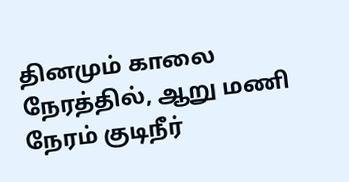தினமும் காலை நேரத்தில், ஆறு மணி நேரம் குடிநீர்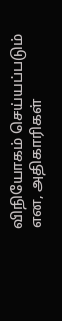விநியோகம் செய்யப்படும் என, அதிகாரிகள்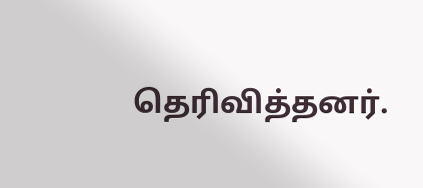தெரிவித்தனர்.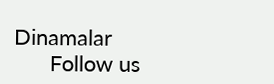Dinamalar
      Follow us